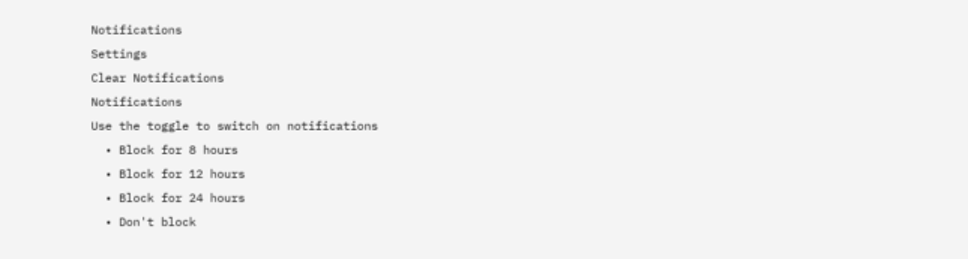Notifications
Settings
Clear Notifications
Notifications
Use the toggle to switch on notifications
  • Block for 8 hours
  • Block for 12 hours
  • Block for 24 hours
  • Don't block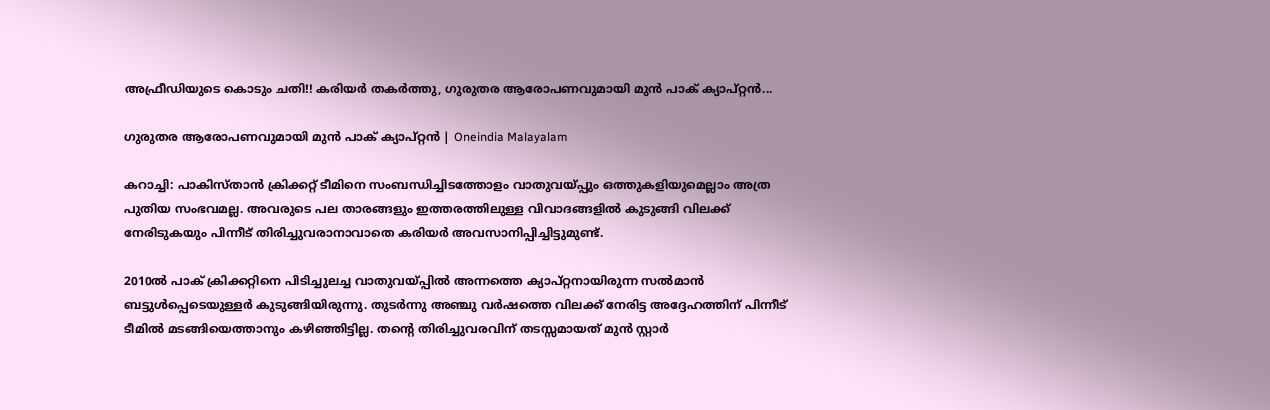അഫ്രീഡിയുടെ കൊടും ചതി!! കരിയര്‍ തകര്‍ത്തു, ഗുരുതര ആരോപണവുമായി മുന്‍ പാക് ക്യാപ്റ്റന്‍...

ഗുരുതര ആരോപണവുമായി മുന്‍ പാക് ക്യാപ്റ്റന്‍ | Oneindia Malayalam

കറാച്ചി: പാകിസ്താന്‍ ക്രിക്കറ്റ് ടീമിനെ സംബന്ധിച്ചിടത്തോളം വാതുവയ്പ്പും ഒത്തുകളിയുമെല്ലാം അത്ര പുതിയ സംഭവമല്ല. അവരുടെ പല താരങ്ങളും ഇത്തരത്തിലുള്ള വിവാദങ്ങളില്‍ കുടുങ്ങി വിലക്ക് നേരിടുകയും പിന്നീട് തിരിച്ചുവരാനാവാതെ കരിയര്‍ അവസാനിപ്പിച്ചിട്ടുമുണ്ട്.

2010ല്‍ പാക് ക്രിക്കറ്റിനെ പിടിച്ചുലച്ച വാതുവയ്പ്പില്‍ അന്നത്തെ ക്യാപ്റ്റനായിരുന്ന സല്‍മാന്‍ ബട്ടുള്‍പ്പെടെയുള്ളര്‍ കുടുങ്ങിയിരുന്നു. തുടര്‍ന്നു അഞ്ചു വര്‍ഷത്തെ വിലക്ക് നേരിട്ട അദ്ദേഹത്തിന് പിന്നീട് ടീമില്‍ മടങ്ങിയെത്താനും കഴിഞ്ഞിട്ടില്ല. തന്റെ തിരിച്ചുവരവിന് തടസ്സമായത് മുന്‍ സ്റ്റാര്‍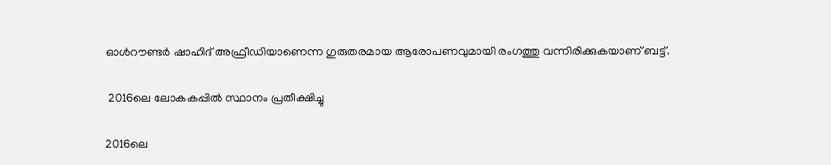ഓള്‍റൗണ്ടര്‍ ഷാഹിദ് അഫ്രീഡിയാണെന്ന ഗുരുതരമായ ആരോപണവുമായി രംഗത്തു വന്നിരിക്കുകയാണ് ബട്ട്.

 2016ലെ ലോകകപ്പില്‍ സ്ഥാനം പ്രതീക്ഷിച്ചു

2016ലെ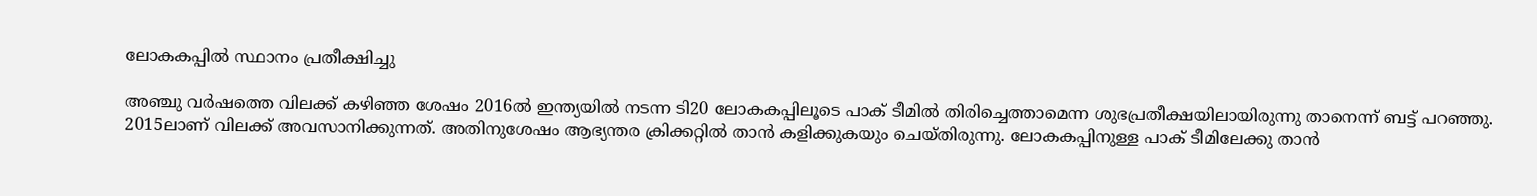ലോകകപ്പില്‍ സ്ഥാനം പ്രതീക്ഷിച്ചു

അഞ്ചു വര്‍ഷത്തെ വിലക്ക് കഴിഞ്ഞ ശേഷം 2016ല്‍ ഇന്ത്യയില്‍ നടന്ന ടി20 ലോകകപ്പിലൂടെ പാക് ടീമില്‍ തിരിച്ചെത്താമെന്ന ശുഭപ്രതീക്ഷയിലായിരുന്നു താനെന്ന് ബട്ട് പറഞ്ഞു. 2015ലാണ് വിലക്ക് അവസാനിക്കുന്നത്. അതിനുശേഷം ആഭ്യന്തര ക്രിക്കറ്റില്‍ താന്‍ കളിക്കുകയും ചെയ്തിരുന്നു. ലോകകപ്പിനുള്ള പാക് ടീമിലേക്കു താന്‍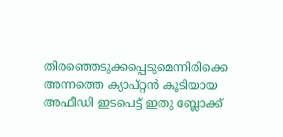തിരഞ്ഞെടുക്കപ്പെടുമെന്നിരിക്കെ അന്നത്തെ ക്യാപ്റ്റന്‍ കൂടിയായ അഫീഡി ഇടപെട്ട് ഇതു ബ്ലോക്ക്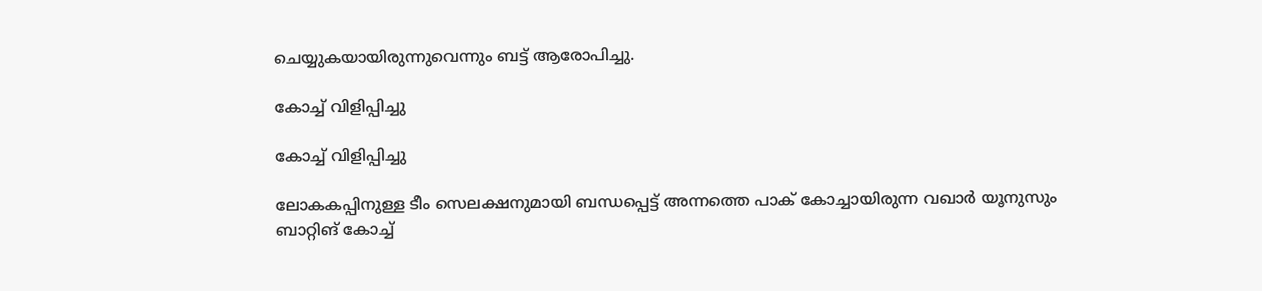ചെയ്യുകയായിരുന്നുവെന്നും ബട്ട് ആരോപിച്ചു.

കോച്ച് വിളിപ്പിച്ചു

കോച്ച് വിളിപ്പിച്ചു

ലോകകപ്പിനുള്ള ടീം സെലക്ഷനുമായി ബന്ധപ്പെട്ട് അന്നത്തെ പാക് കോച്ചായിരുന്ന വഖാര്‍ യൂനുസും ബാറ്റിങ് കോച്ച്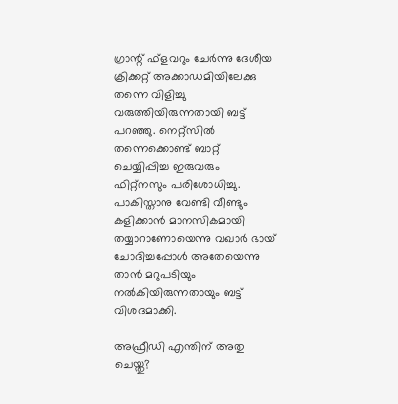ഗ്രാന്റ് ഫ്‌ളവറും ചേര്‍ന്നു ദേശീയ ക്രിക്കറ്റ് അക്കാഡമിയിലേക്കു തന്നെ വിളിച്ചു വരുത്തിയിരുന്നതായി ബട്ട് പറഞ്ഞു. നെറ്റ്‌സില്‍ തന്നെക്കൊണ്ട് ബാറ്റ് ചെയ്യിപ്പിച്ച ഇരുവരും ഫിറ്റ്‌നസും പരിശോധിച്ചു. പാകിസ്താനു വേണ്ടി വീണ്ടും കളിക്കാന്‍ മാനസികമായി തയ്യാറാണോയെന്നു വഖാര്‍ ഭായ് ചോദിച്ചപ്പോള്‍ അതേയെന്നു താന്‍ മറുപടിയും നല്‍കിയിരുന്നതായും ബട്ട് വിശദമാക്കി.

അഫ്രീഡി എന്തിന് അതു ചെയ്തു?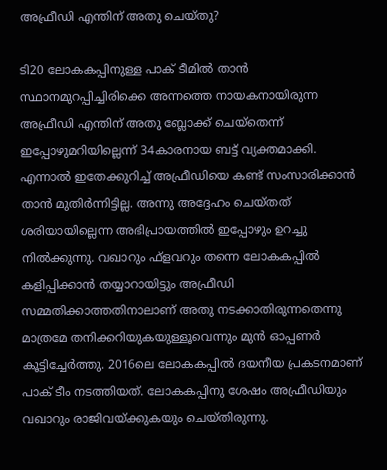അഫ്രീഡി എന്തിന് അതു ചെയ്തു?

ടി20 ലോകകപ്പിനുള്ള പാക് ടീമില്‍ താന്‍ സ്ഥാനമുറപ്പിച്ചിരിക്കെ അന്നത്തെ നായകനായിരുന്ന അഫ്രീഡി എന്തിന് അതു ബ്ലോക്ക് ചെയ്‌തെന്ന് ഇപ്പോഴുമറിയില്ലെന്ന് 34കാരനായ ബട്ട് വ്യക്തമാക്കി.
എന്നാല്‍ ഇതേക്കുറിച്ച് അഫ്രീഡിയെ കണ്ട് സംസാരിക്കാന്‍ താന്‍ മുതിര്‍ന്നിട്ടില്ല. അന്നു അദ്ദേഹം ചെയ്തത് ശരിയായില്ലെന്ന അഭിപ്രായത്തില്‍ ഇപ്പോഴും ഉറച്ചു നില്‍ക്കുന്നു. വഖാറും ഫ്‌ളവറും തന്നെ ലോകകപ്പില്‍ കളിപ്പിക്കാന്‍ തയ്യാറായിട്ടും അഫ്രീഡി സമ്മതിക്കാത്തതിനാലാണ് അതു നടക്കാതിരുന്നതെന്നു മാത്രമേ തനിക്കറിയുകയുള്ളൂവെന്നും മുന്‍ ഓപ്പണര്‍ കൂട്ടിച്ചേര്‍ത്തു. 2016ലെ ലോകകപ്പില്‍ ദയനീയ പ്രകടനമാണ് പാക് ടീം നടത്തിയത്. ലോകകപ്പിനു ശേഷം അഫ്രീഡിയും വഖാറും രാജിവയ്ക്കുകയും ചെയ്തിരുന്നു.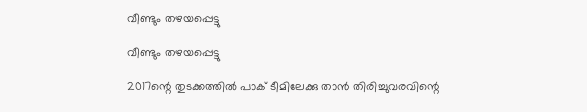വീണ്ടും തഴയപ്പെട്ടു

വീണ്ടും തഴയപ്പെട്ടു

2017ന്റെ തുടക്കത്തില്‍ പാക് ടീമിലേക്കു താന്‍ തിരിച്ചുവരവിന്റെ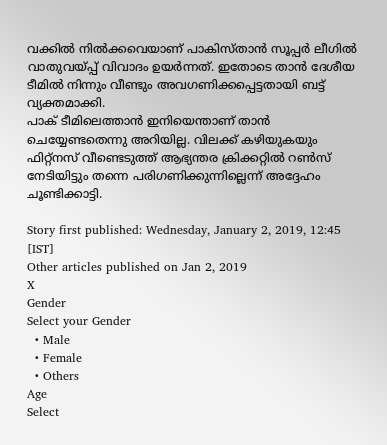വക്കില്‍ നില്‍ക്കവെയാണ് പാകിസ്താന്‍ സൂപ്പര്‍ ലീഗില്‍ വാതുവയ്പ്പ് വിവാദം ഉയര്‍ന്നത്. ഇതോടെ താന്‍ ദേശീയ ടീമില്‍ നിന്നും വീണ്ടും അവഗണിക്കപ്പെട്ടതായി ബട്ട് വ്യക്തമാക്കി.
പാക് ടീമിലെത്താന്‍ ഇനിയെന്താണ് താന്‍ ചെയ്യേണ്ടതെന്നു അറിയില്ല. വിലക്ക് കഴിയുകയും ഫിറ്റ്‌നസ് വീണ്ടെടുത്ത് ആഭ്യന്തര ക്രിക്കറ്റില്‍ റണ്‍സ് നേടിയിട്ടും തന്നെ പരിഗണിക്കുന്നില്ലെന്ന് അദ്ദേഹം ചൂണ്ടിക്കാട്ടി.

Story first published: Wednesday, January 2, 2019, 12:45 [IST]
Other articles published on Jan 2, 2019
X
Gender
Select your Gender
  • Male
  • Female
  • Others
Age
Select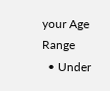your Age Range
  • Under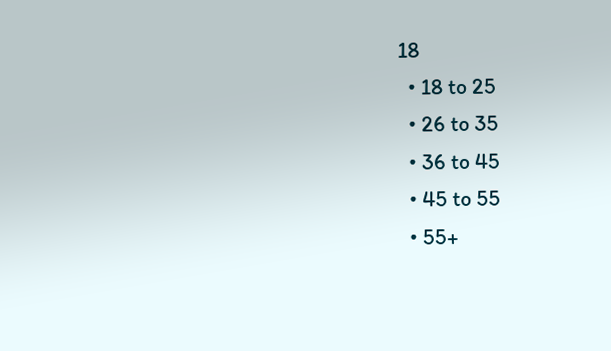18
  • 18 to 25
  • 26 to 35
  • 36 to 45
  • 45 to 55
  • 55+